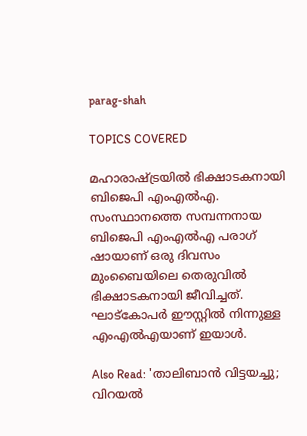parag-shah

TOPICS COVERED

മഹാരാഷ്ട്രയില്‍ ഭിക്ഷാടകനായി ബിജെപി എംഎല്‍എ.  സംസ്ഥാനത്തെ സമ്പന്നനായ ബിജെപി എംഎല്‍എ പരാഗ് ഷായാണ് ഒരു ദിവസം മുംബൈയിലെ തെരുവില്‍ ഭിക്ഷാടകനായി ജീവിച്ചത്. ഘാട്‌കോപര്‍ ഈസ്റ്റില്‍ നിന്നുള്ള എംഎല്‍എയാണ് ഇയാള്‍.

Also Read: 'താലിബാന്‍ വിട്ടയച്ചു; വിറയല്‍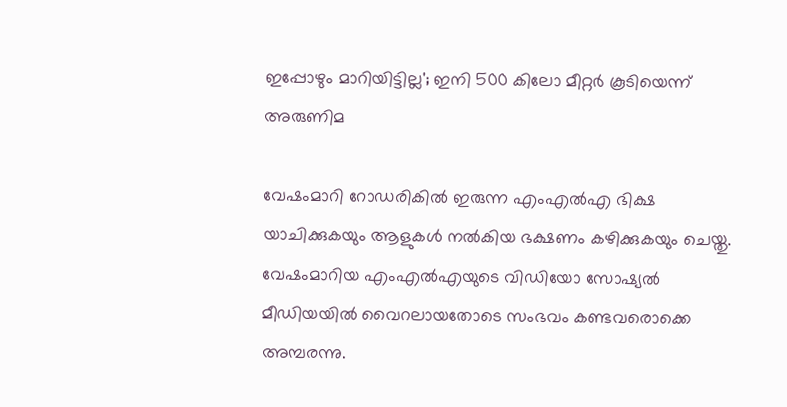ഇപ്പോഴും മാറിയിട്ടില്ല'; ഇനി 500 കിലോ മീറ്റര്‍ കൂടിയെന്ന് അരുണിമ

വേഷംമാറി റോഡരികിൽ ഇരുന്ന എംഎല്‍എ ഭിക്ഷ യാചിക്കുകയും ആളുകൾ നൽകിയ ഭക്ഷണം കഴിക്കുകയും ചെയ്തു. വേഷംമാറിയ എംഎൽഎയുടെ വിഡിയോ സോഷ്യൽ മീഡിയയിൽ വൈറലായതോടെ സംഭവം കണ്ടവരൊക്കെ അമ്പരന്നു.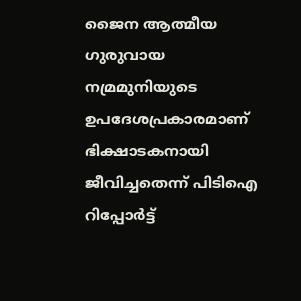ജൈന ആത്മീയ ഗുരുവായ നമ്രമുനിയുടെ ഉപദേശപ്രകാരമാണ് ഭിക്ഷാടകനായി ജീവിച്ചതെന്ന് പിടിഐ റിപ്പോർട്ട്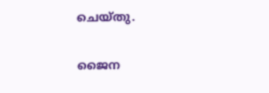ചെയ്തു.

ജൈന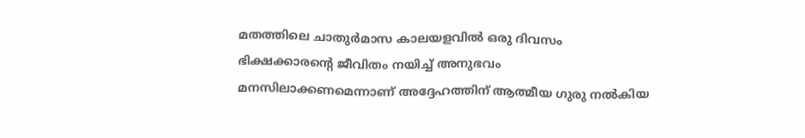മതത്തിലെ ചാതുർമാസ കാലയളവിൽ ഒരു ദിവസം ഭിക്ഷക്കാരന്റെ ജീവിതം നയിച്ച് അനുഭവം മനസിലാക്കണമെന്നാണ് അദ്ദേഹത്തിന് ആത്മീയ ഗുരു നല്‍കിയ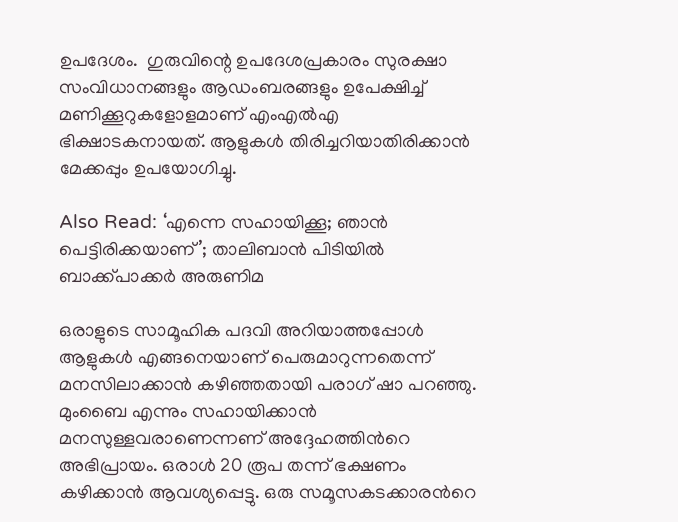ഉപദേശം.  ഗുരുവിന്റെ ഉപദേശപ്രകാരം സുരക്ഷാ സംവിധാനങ്ങളും ആഡംബരങ്ങളും ഉപേക്ഷിച്ച് മണിക്കൂറുകളോളമാണ് എംഎല്‍എ ഭിക്ഷാടകനായത്. ആളുകൾ തിരിച്ചറിയാതിരിക്കാന്‍ മേക്കപ്പും ഉപയോഗിച്ചു.

Also Read: ‘എന്നെ സഹായിക്കൂ; ഞാന്‍ പെട്ടിരിക്കയാണ്’; താലിബാന്‍ പിടിയില്‍ ബാക്ക്പാക്കർ അരുണിമ

ഒരാളുടെ സാമൂഹിക പദവി അറിയാത്തപ്പോൾ ആളുകൾ എങ്ങനെയാണ് പെരുമാറുന്നതെന്ന് മനസിലാക്കാൻ കഴിഞ്ഞതായി പരാഗ് ഷാ പറഞ്ഞു.  മുംബൈ എന്നും സഹായിക്കാന്‍ മനസുള്ളവരാണെന്നണ് അദ്ദേഹത്തിന്‍റെ അഭിപ്രായം. ഒരാള്‍ 20 രൂപ തന്ന് ഭക്ഷണം കഴിക്കാന്‍ ആവശ്യപ്പെട്ടു. ഒരു സമൂസകടക്കാരന്‍റെ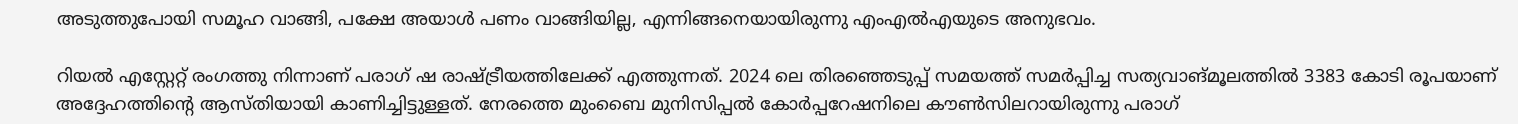അടുത്തുപോയി സമൂഹ വാങ്ങി, പക്ഷേ അയാള്‍ പണം വാങ്ങിയില്ല, എന്നിങ്ങനെയായിരുന്നു എംഎല്‍എയുടെ അനുഭവം.

റിയല്‍ എസ്റ്റേറ്റ് രംഗത്തു നിന്നാണ് പരാഗ് ഷ രാഷ്ട്രീയത്തിലേക്ക് എത്തുന്നത്. 2024 ലെ തിരഞ്ഞെടുപ്പ് സമയത്ത് സമര്‍പ്പിച്ച സത്യവാങ്മൂലത്തില്‍ 3383 കോടി രൂപയാണ് അദ്ദേഹത്തിന്‍റെ ആസ്തിയായി കാണിച്ചിട്ടുള്ളത്. നേരത്തെ മുംബൈ മുനിസിപ്പല്‍ കോര്‍പ്പറേഷനിലെ കൗണ്‍സിലറായിരുന്നു പരാഗ്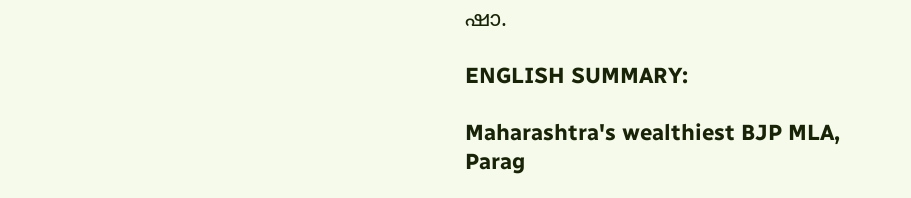ഷാ.

ENGLISH SUMMARY:

Maharashtra's wealthiest BJP MLA, Parag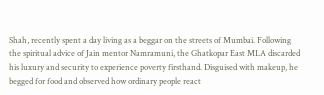Shah, recently spent a day living as a beggar on the streets of Mumbai. Following the spiritual advice of Jain mentor Namramuni, the Ghatkopar East MLA discarded his luxury and security to experience poverty firsthand. Disguised with makeup, he begged for food and observed how ordinary people react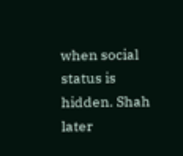when social status is hidden. Shah later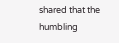shared that the humbling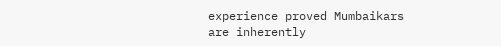experience proved Mumbaikars are inherently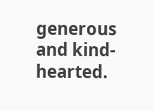generous and kind-hearted.